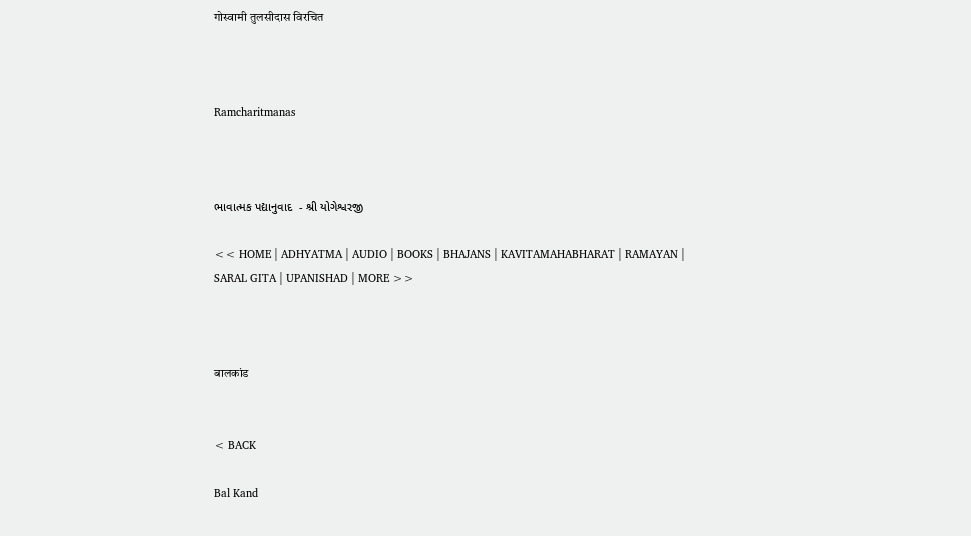गोस्वामी तुलसीदास विरचित



Ramcharitmanas



ભાવાત્મક પદ્યાનુવાદ  - શ્રી યોગેશ્વરજી

<< HOME | ADHYATMA | AUDIO | BOOKS | BHAJANS | KAVITAMAHABHARAT | RAMAYAN | SARAL GITA | UPANISHAD | MORE >>



बालकांड


< BACK

Bal Kand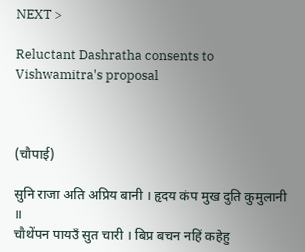NEXT >

Reluctant Dashratha consents to Vishwamitra's proposal



(चौपाई)

सुनि राजा अति अप्रिय बानी । हृदय कंप मुख दुति कुमुलानी ॥
चौथेंपन पायउँ सुत चारी । बिप्र बचन नहिं कहेहु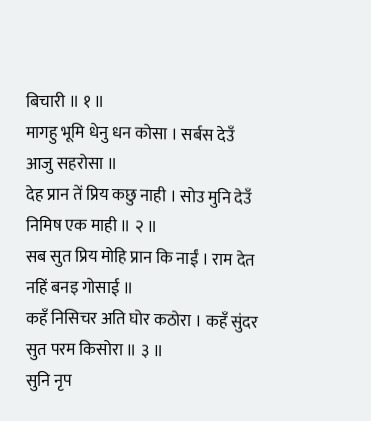बिचारी ॥ १ ॥
मागहु भूमि धेनु धन कोसा । सर्बस देउँ आजु सहरोसा ॥
देह प्रान तें प्रिय कछु नाही । सोउ मुनि देउँ निमिष एक माही ॥ २ ॥
सब सुत प्रिय मोहि प्रान कि नाईं । राम देत नहिं बनइ गोसाई ॥
कहँ निसिचर अति घोर कठोरा । कहँ सुंदर सुत परम किसोरा ॥ ३ ॥
सुनि नृप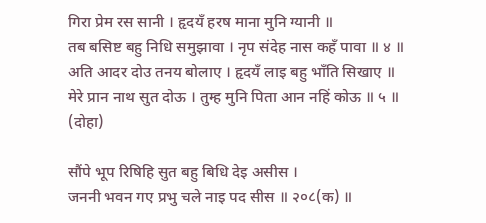गिरा प्रेम रस सानी । हृदयँ हरष माना मुनि ग्यानी ॥
तब बसिष्ट बहु निधि समुझावा । नृप संदेह नास कहँ पावा ॥ ४ ॥
अति आदर दोउ तनय बोलाए । हृदयँ लाइ बहु भाँति सिखाए ॥
मेरे प्रान नाथ सुत दोऊ । तुम्ह मुनि पिता आन नहिं कोऊ ॥ ५ ॥
(दोहा)

सौंपे भूप रिषिहि सुत बहु बिधि देइ असीस ।
जननी भवन गए प्रभु चले नाइ पद सीस ॥ २०८(क) ॥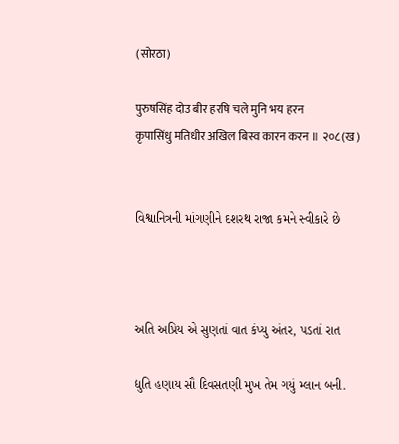(सोरठा)

पुरुषसिंह दोउ बीर हरषि चले मुनि भय हरन
कृपासिंधु मतिधीर अखिल बिस्व कारन करन ॥ २०८(ख)


વિશ્વાનિત્રની માંગણીને દશરથ રાજા કમને સ્વીકારે છે



અતિ અપ્રિય એ સુણતાં વાત કંપ્યુ અંતર, પડતાં રાત

દ્યુતિ હણાય સૌ દિવસતણી મુખ તેમ ગયું મ્લાન બની.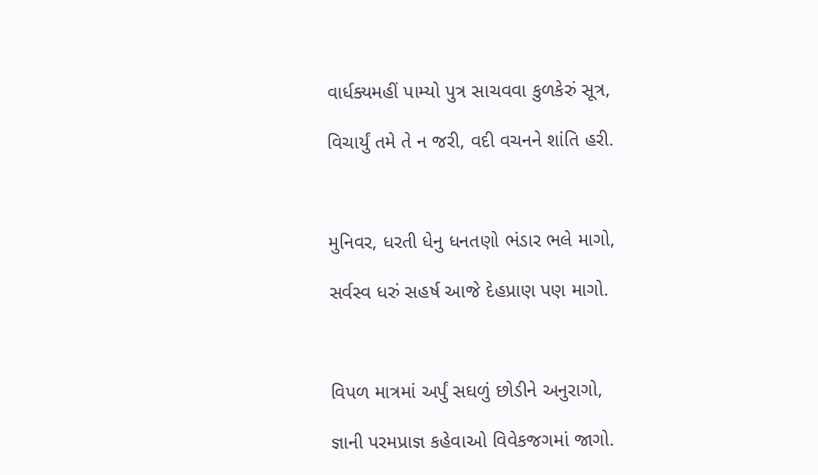વાર્ધક્યમહીં પામ્યો પુત્ર સાચવવા કુળકેરું સૂત્ર,

વિચાર્યું તમે તે ન જરી, વદી વચનને શાંતિ હરી.



મુનિવર, ધરતી ધેનુ ધનતણો ભંડાર ભલે માગો,

સર્વસ્વ ધરું સહર્ષ આજે દેહપ્રાણ પણ માગો.



વિપળ માત્રમાં અર્પું સઘળું છોડીને અનુરાગો,

જ્ઞાની પરમપ્રાજ્ઞ કહેવાઓ વિવેકજગમાં જાગો.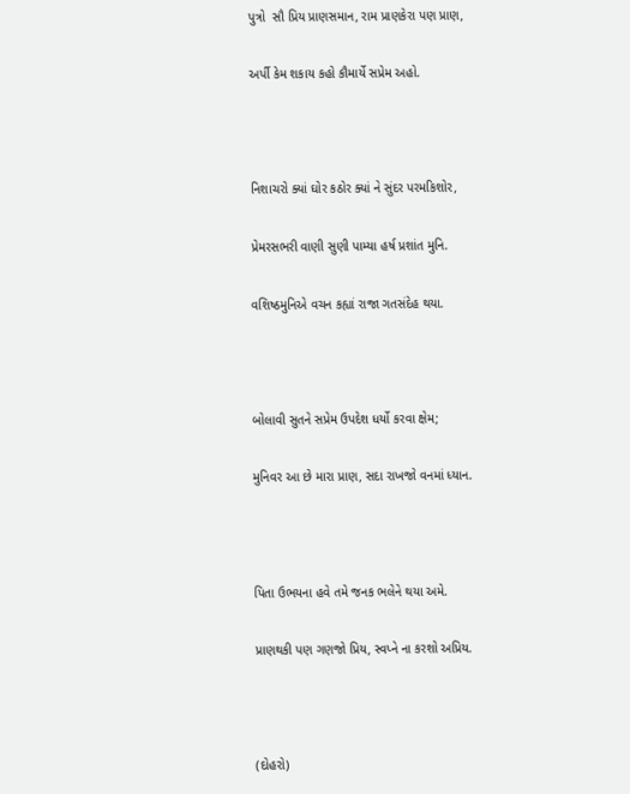પુત્રો  સૌ પ્રિય પ્રાણસમાન, રામ પ્રાણકેરા પણ પ્રાણ,

અર્પી કેમ શકાય કહો કૌમાર્યે સપ્રેમ અહો.



નિશાચરો ક્યાં ઘોર કઠોર ક્યાં ને સુંદર પરમકિશોર,

પ્રેમરસભરી વાણી સુણી પામ્યા હર્ષ પ્રશાંત મુનિ.

વશિષ્ઠમુનિએ વચન કહ્યાં રાજા ગતસંદેહ થયા.



બોલાવી સુતને સપ્રેમ ઉપદેશ ધર્યો કરવા ક્ષેમ;

મુનિવર આ છે મારા પ્રાણ, સદા રાખજો વનમાં ધ્યાન.



પિતા ઉભયના હવે તમે જનક ભલેને થયા અમે.

પ્રાણથકી પણ ગણજો પ્રિય, સ્વપ્ને ના કરશો અપ્રિય.



(દોહરો)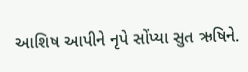આશિષ આપીને નૃપે સોંપ્યા સુત ઋષિને.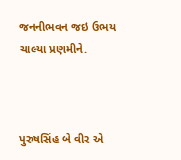જનનીભવન જઇ ઉભય ચાલ્યા પ્રણમીને.



પુરુષસિંહ બે વીર એ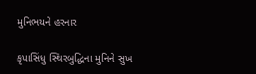મુનિભયને હરનાર

કૃપાસિંધુ સ્થિરબુદ્ધિના મુનિને સુખ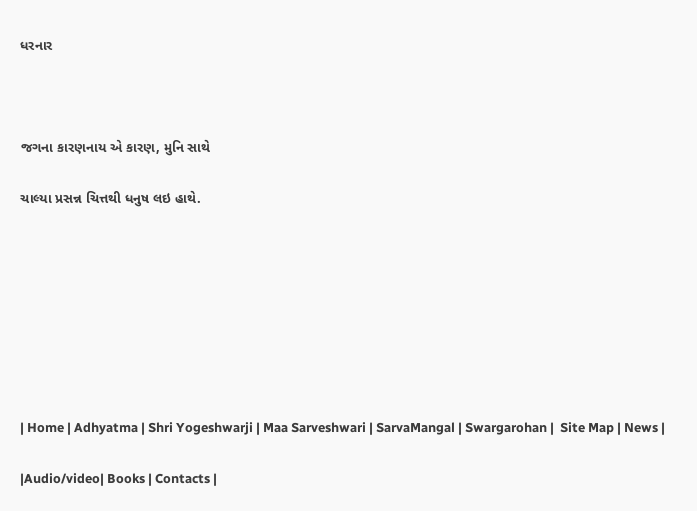ધરનાર



જગના કારણનાય એ કારણ, મુનિ સાથે

ચાલ્યા પ્રસન્ન ચિત્તથી ધનુષ લઇ હાથે.








| Home | Adhyatma | Shri Yogeshwarji | Maa Sarveshwari | SarvaMangal | Swargarohan |  Site Map | News |

|Audio/video| Books | Contacts |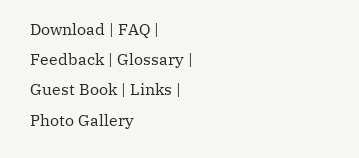Download | FAQ | Feedback | Glossary | Guest Book | Links | Photo Gallery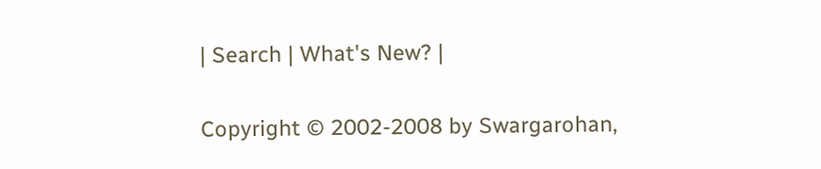| Search | What's New? |

Copyright © 2002-2008 by Swargarohan,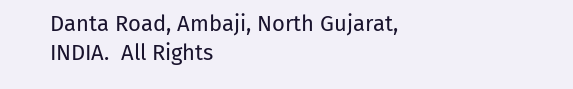Danta Road, Ambaji, North Gujarat, INDIA.  All Rights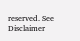reserved. See Disclaimer